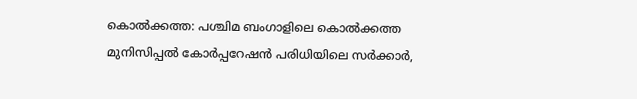കൊൽക്കത്ത: പശ്ചിമ ബംഗാളിലെ കൊൽക്കത്ത മുനിസിപ്പൽ കോർപ്പറേഷൻ പരിധിയിലെ സർക്കാർ,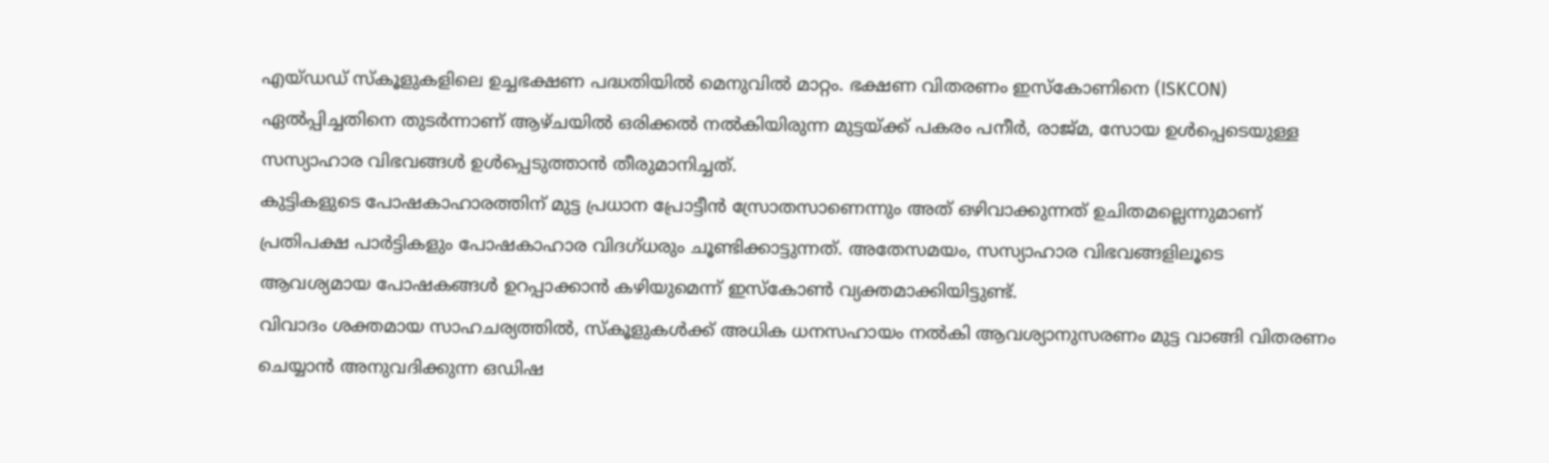എയ്ഡഡ് സ്കൂളുകളിലെ ഉച്ചഭക്ഷണ പദ്ധതിയിൽ മെനുവിൽ മാറ്റം. ഭക്ഷണ വിതരണം ഇസ്കോണിനെ (ISKCON) ഏൽപ്പിച്ചതിനെ തുടർന്നാണ് ആഴ്ചയിൽ ഒരിക്കൽ നൽകിയിരുന്ന മുട്ടയ്ക്ക് പകരം പനീർ, രാജ്മ, സോയ ഉൾപ്പെടെയുള്ള സസ്യാഹാര വിഭവങ്ങൾ ഉൾപ്പെടുത്താൻ തീരുമാനിച്ചത്.
കുട്ടികളുടെ പോഷകാഹാരത്തിന് മുട്ട പ്രധാന പ്രോട്ടീൻ സ്രോതസാണെന്നും അത് ഒഴിവാക്കുന്നത് ഉചിതമല്ലെന്നുമാണ് പ്രതിപക്ഷ പാർട്ടികളും പോഷകാഹാര വിദഗ്ധരും ചൂണ്ടിക്കാട്ടുന്നത്. അതേസമയം, സസ്യാഹാര വിഭവങ്ങളിലൂടെ ആവശ്യമായ പോഷകങ്ങൾ ഉറപ്പാക്കാൻ കഴിയുമെന്ന് ഇസ്കോൺ വ്യക്തമാക്കിയിട്ടുണ്ട്.
വിവാദം ശക്തമായ സാഹചര്യത്തിൽ, സ്കൂളുകൾക്ക് അധിക ധനസഹായം നൽകി ആവശ്യാനുസരണം മുട്ട വാങ്ങി വിതരണം ചെയ്യാൻ അനുവദിക്കുന്ന ഒഡിഷ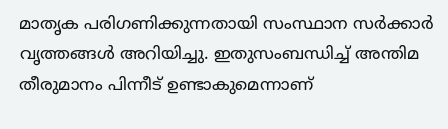മാതൃക പരിഗണിക്കുന്നതായി സംസ്ഥാന സർക്കാർ വൃത്തങ്ങൾ അറിയിച്ചു. ഇതുസംബന്ധിച്ച് അന്തിമ തീരുമാനം പിന്നീട് ഉണ്ടാകുമെന്നാണ്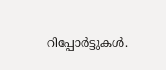റിപ്പോർട്ടുകൾ.